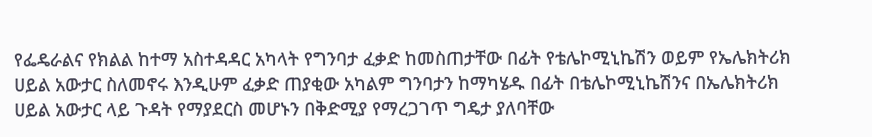የፌዴራልና የክልል ከተማ አስተዳዳር አካላት የግንባታ ፈቃድ ከመስጠታቸው በፊት የቴሌኮሚኒኬሽን ወይም የኤሌክትሪክ ሀይል አውታር ስለመኖሩ እንዲሁም ፈቃድ ጠያቂው አካልም ግንባታን ከማካሄዱ በፊት በቴሌኮሚኒኬሽንና በኤሌክትሪክ ሀይል አውታር ላይ ጉዳት የማያደርስ መሆኑን በቅድሚያ የማረጋገጥ ግዴታ ያለባቸው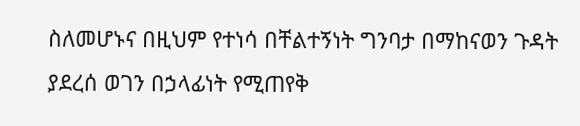ስለመሆኑና በዚህም የተነሳ በቸልተኝነት ግንባታ በማከናወን ጉዳት ያደረሰ ወገን በኃላፊነት የሚጠየቅ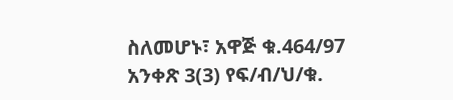ስለመሆኑ፣ አዋጅ ቁ.464/97 አንቀጽ 3(3) የፍ/ብ/ህ/ቁ.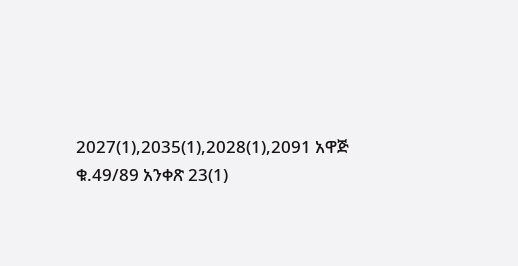2027(1),2035(1),2028(1),2091 አዋጅ ቁ.49/89 አንቀጽ 23(1)